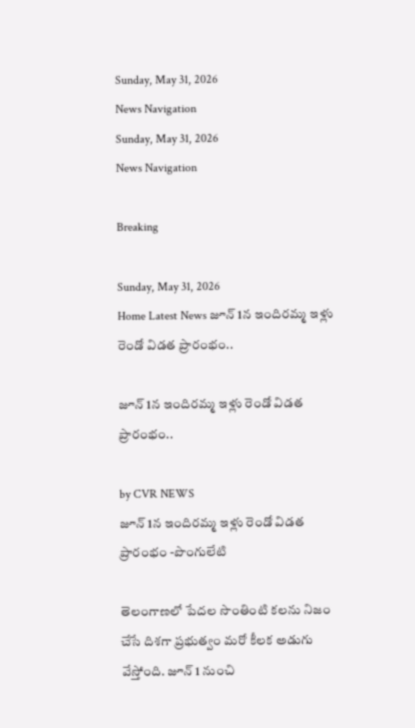Sunday, May 31, 2026
News Navigation
Sunday, May 31, 2026
News Navigation

Breaking

Sunday, May 31, 2026
Home Latest News జూన్ 1న ఇందిరమ్మ ఇళ్లు రెండో విడత ప్రారంభం..

జూన్ 1న ఇందిరమ్మ ఇళ్లు రెండో విడత ప్రారంభం..

by CVR NEWS
జూన్ 1న ఇందిరమ్మ ఇళ్లు రెండో విడత ప్రారంభం -పొంగులేటి

తెలంగాణలో పేదల సొంతింటి కలను నిజం చేసే దిశగా ప్రభుత్వం మరో కీలక అడుగు వేస్తోంది. జూన్ 1 నుంచి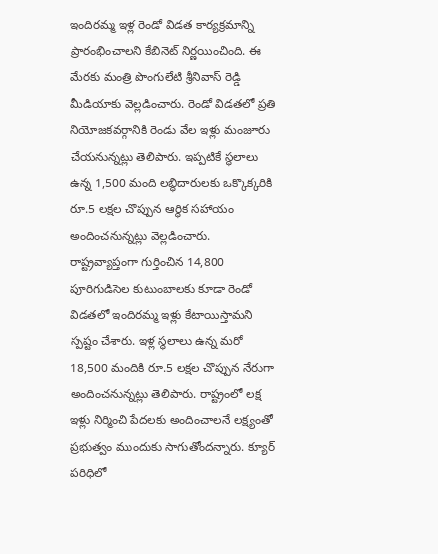ఇందిరమ్మ ఇళ్ల రెండో విడత కార్యక్రమాన్ని ప్రారంభించాలని కేబినెట్ నిర్ణయించింది. ఈ మేరకు మంత్రి పొంగులేటి శ్రీనివాస్ రెడ్డి మీడియాకు వెల్లడించారు. రెండో విడతలో ప్రతి నియోజకవర్గానికి రెండు వేల ఇళ్లు మంజూరు చేయనున్నట్లు తెలిపారు. ఇప్పటికే స్థలాలు ఉన్న 1,500 మంది లబ్ధిదారులకు ఒక్కొక్కరికి రూ.5 లక్షల చొప్పున ఆర్థిక సహాయం అందించనున్నట్లు వెల్లడించారు. రాష్ట్రవ్యాప్తంగా గుర్తించిన 14,800 పూరిగుడిసెల కుటుంబాలకు కూడా రెండో విడతలో ఇందిరమ్మ ఇళ్లు కేటాయిస్తామని స్పష్టం చేశారు. ఇళ్ల స్థలాలు ఉన్న మరో 18,500 మందికి రూ.5 లక్షల చొప్పున నేరుగా అందించనున్నట్లు తెలిపారు. రాష్ట్రంలో లక్ష ఇళ్లు నిర్మించి పేదలకు అందించాలనే లక్ష్యంతో ప్రభుత్వం ముందుకు సాగుతోందన్నారు. క్యూర్ పరిధిలో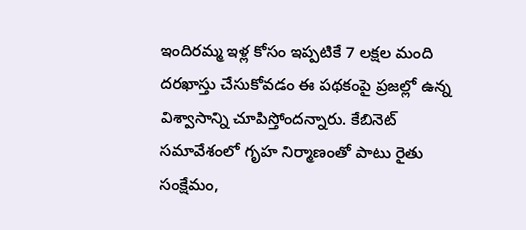ఇందిరమ్మ ఇళ్ల కోసం ఇప్పటికే 7 లక్షల మంది దరఖాస్తు చేసుకోవడం ఈ పథకంపై ప్రజల్లో ఉన్న విశ్వాసాన్ని చూపిస్తోందన్నారు. కేబినెట్ సమావేశంలో గృహ నిర్మాణంతో పాటు రైతు సంక్షేమం,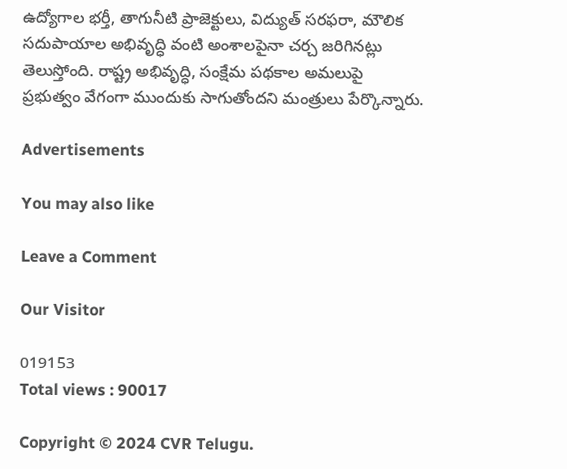ఉద్యోగాల భర్తీ, తాగునీటి ప్రాజెక్టులు, విద్యుత్ సరఫరా, మౌలిక సదుపాయాల అభివృద్ధి వంటి అంశాలపైనా చర్చ జరిగినట్లు తెలుస్తోంది. రాష్ట్ర అభివృద్ధి, సంక్షేమ పథకాల అమలుపై ప్రభుత్వం వేగంగా ముందుకు సాగుతోందని మంత్రులు పేర్కొన్నారు.

Advertisements

You may also like

Leave a Comment

Our Visitor

019153
Total views : 90017

Copyright © 2024 CVR Telugu.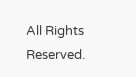All Rights Reserved.